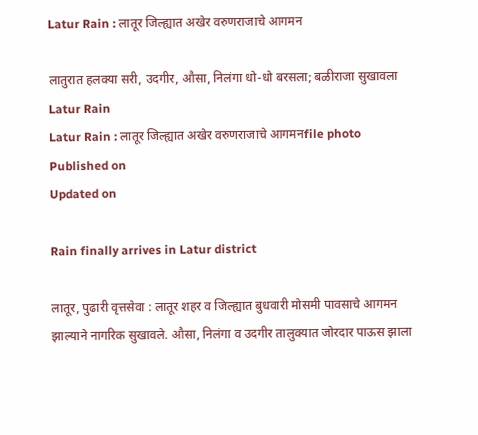Latur Rain : लातूर जिल्ह्यात अखेर वरुणराजाचे आगमन

लातुरात हलक्या सरी, उदगीर, औसा, निलंगा धो-धो बरसला; बळीराजा सुखावला
Latur Rain
Latur Rain : लातूर जिल्ह्यात अखेर वरुणराजाचे आगमनfile photo
Published on
Updated on

Rain finally arrives in Latur district

लातूर, पुढारी वृत्तसेवा : लातूर शहर व जिल्ह्यात बुधवारी मोसमी पावसाचे आगमन झाल्याने नागरिक सुखावले. औसा, निलंगा व उदगीर तालुक्यात जोरदार पाऊस झाला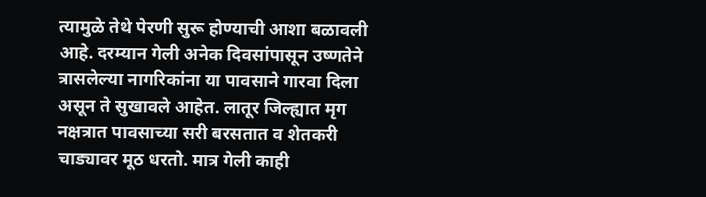त्यामुळे तेथे पेरणी सुरू होण्याची आशा बळावली आहे. दरम्यान गेली अनेक दिवसांपासून उष्णतेने त्रासलेल्या नागरिकांना या पावसाने गारवा दिला असून ते सुखावले आहेत. लातूर जिल्ह्यात मृग नक्षत्रात पावसाच्या सरी बरसतात व शेतकरी चाड्यावर मूठ धरतो. मात्र गेली काही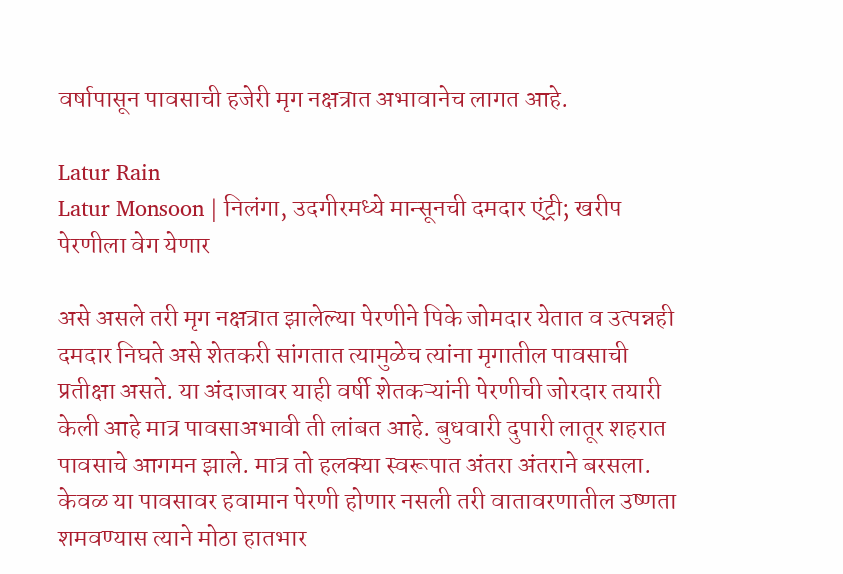वर्षापासून पावसाची हजेरी मृग नक्षत्रात अभावानेच लागत आहे.

Latur Rain
Latur Monsoon | निलंगा, उदगीरमध्ये मान्सूनची दमदार एंट्री; खरीप पेरणीला वेग येणार

असे असले तरी मृग नक्षत्रात झालेल्या पेरणीने पिके जोमदार येतात व उत्पन्नही दमदार निघते असे शेतकरी सांगतात त्यामुळेच त्यांना मृगातील पावसाची प्रतीक्षा असते. या अंदाजावर याही वर्षी शेतकऱ्यांनी पेरणीची जोरदार तयारी केली आहे मात्र पावसाअभावी ती लांबत आहे. बुधवारी दुपारी लातूर शहरात पावसाचे आगमन झाले. मात्र तो हलक्या स्वरूपात अंतरा अंतराने बरसला. केवळ या पावसावर हवामान पेरणी होणार नसली तरी वातावरणातील उष्णता शमवण्यास त्याने मोठा हातभार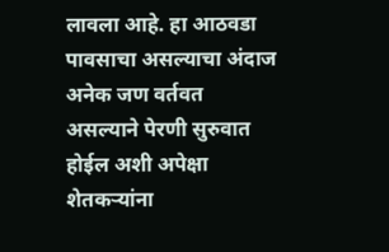लावला आहे. हा आठवडा पावसाचा असल्याचा अंदाज अनेक जण वर्तवत असल्याने पेरणी सुरुवात होईल अशी अपेक्षा शेतकऱ्यांना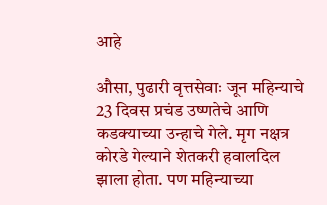आहे

औसा, पुढारी वृत्तसेवाः जून महिन्याचे 23 दिवस प्रचंड उष्णतेचे आणि कडक्याच्या उन्हाचे गेले. मृग नक्षत्र कोरडे गेल्याने शेतकरी हवालदिल झाला होता. पण महिन्याच्या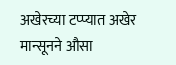अखेरच्या टप्प्यात अखेर मान्सूनने औसा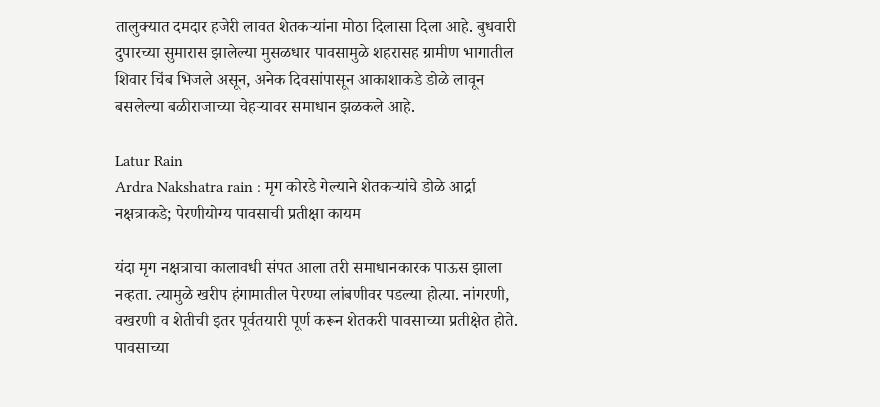तालुक्यात दमदार हजेरी लावत शेतकऱ्यांना मोठा दिलासा दिला आहे. बुधवारी दुपारच्या सुमारास झालेल्या मुसळधार पावसामुळे शहरासह ग्रामीण भागातील शिवार चिंब भिजले असून, अनेक दिवसांपासून आकाशाकडे डोळे लावून बसलेल्या बळीराजाच्या चेहऱ्यावर समाधान झळकले आहे.

Latur Rain
Ardra Nakshatra rain : मृग कोरडे गेल्याने शेतकऱ्यांचे डोळे आर्द्रा नक्षत्राकडे; पेरणीयोग्य पावसाची प्रतीक्षा कायम

यंदा मृग नक्षत्राचा कालावधी संपत आला तरी समाधानकारक पाऊस झाला नव्हता. त्यामुळे खरीप हंगामातील पेरण्या लांबणीवर पडल्या होत्या. नांगरणी, वखरणी व शेतीची इतर पूर्वतयारी पूर्ण करून शेतकरी पावसाच्या प्रतीक्षेत होते. पावसाच्या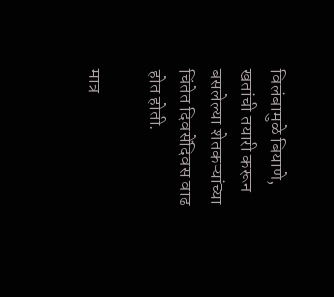विलंबामुळे बियाणे, खतांची तयारी करून बसलेल्या शेतकऱ्यांच्या चिंतेत दिवसेंदिवस वाढ होत होती.

मात्र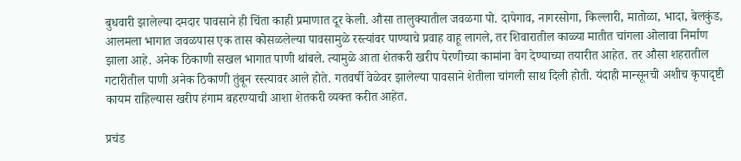बुधवारी झालेल्या दमदार पावसाने ही चिंता काही प्रमाणात दूर केली. औसा तालुक्यातील जवळगा पो. दापेगाव, नागरसोगा, किल्लारी, मातोळा, भादा, बेलकुंड, आलमला भागात जवळपास एक तास कोसळलेल्या पावसामुळे रस्त्यांवर पाण्याचे प्रवाह वाहू लागले, तर शिवारातील काळ्या मातीत चांगला ओलावा निर्माण झाला आहे. अनेक ठिकाणी सखल भागात पाणी थांबले. त्यामुळे आता शेतकरी खरीप पेरणीच्या कामांना वेग देण्याच्या तयारीत आहेत. तर औसा शहरातील गटारीतील पाणी अनेक ठिकाणी तुंबून रस्त्यावर आले होते. गतवर्षी वेळेवर झालेल्या पावसाने शेतीला चांगली साथ दिली होती. यंदाही मान्सूनची अशीच कृपादृष्टी कायम राहिल्यास खरीप हंगाम बहरण्याची आशा शेतकरी व्यक्त करीत आहेत.

प्रचंड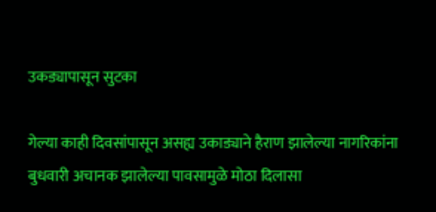उकड्यापासून सुटका

गेल्या काही दिवसांपासून असह्य उकाड्याने हैराण झालेल्या नागरिकांना बुधवारी अचानक झालेल्या पावसामुळे मोठा दिलासा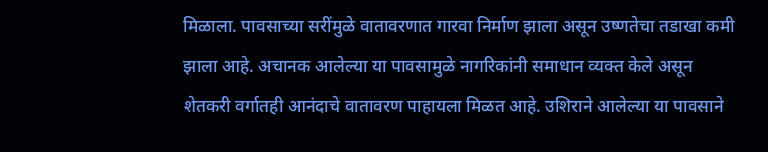मिळाला. पावसाच्या सरींमुळे वातावरणात गारवा निर्माण झाला असून उष्णतेचा तडाखा कमी झाला आहे. अचानक आलेल्या या पावसामुळे नागरिकांनी समाधान व्यक्त केले असून शेतकरी वर्गातही आनंदाचे वातावरण पाहायला मिळत आहे. उशिराने आलेल्या या पावसाने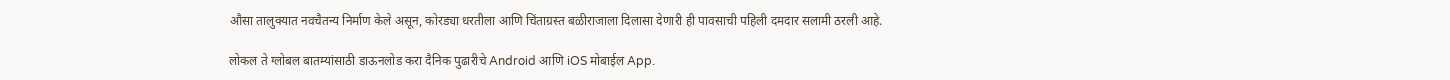औसा तालुक्यात नवचैतन्य निर्माण केले असून, कोरड्या धरतीला आणि चिंताग्रस्त बळीराजाला दिलासा देणारी ही पावसाची पहिली दमदार सलामी ठरली आहे.

लोकल ते ग्लोबल बातम्यांसाठी डाऊनलोड करा दैनिक पुढारीचे Android आणि iOS मोबाईल App.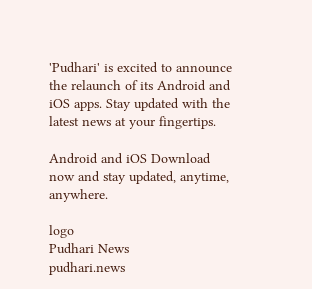'Pudhari' is excited to announce the relaunch of its Android and iOS apps. Stay updated with the latest news at your fingertips.

Android and iOS Download now and stay updated, anytime, anywhere.

logo
Pudhari News
pudhari.news